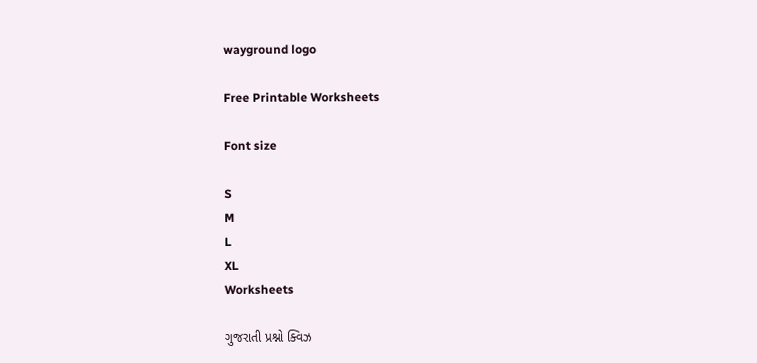wayground logo

Free Printable Worksheets

Font size

S
M
L
XL
Worksheets

ગુજરાતી પ્રશ્નો ક્વિઝ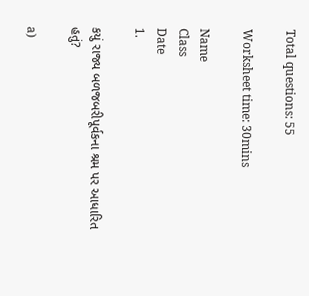Total questions: 55

Worksheet time: 30mins

Name
Class
Date
1.

કયું રાજ્ય બળજબરીપૂર્વકના શ્રમ પર આધારિત હતું?

a)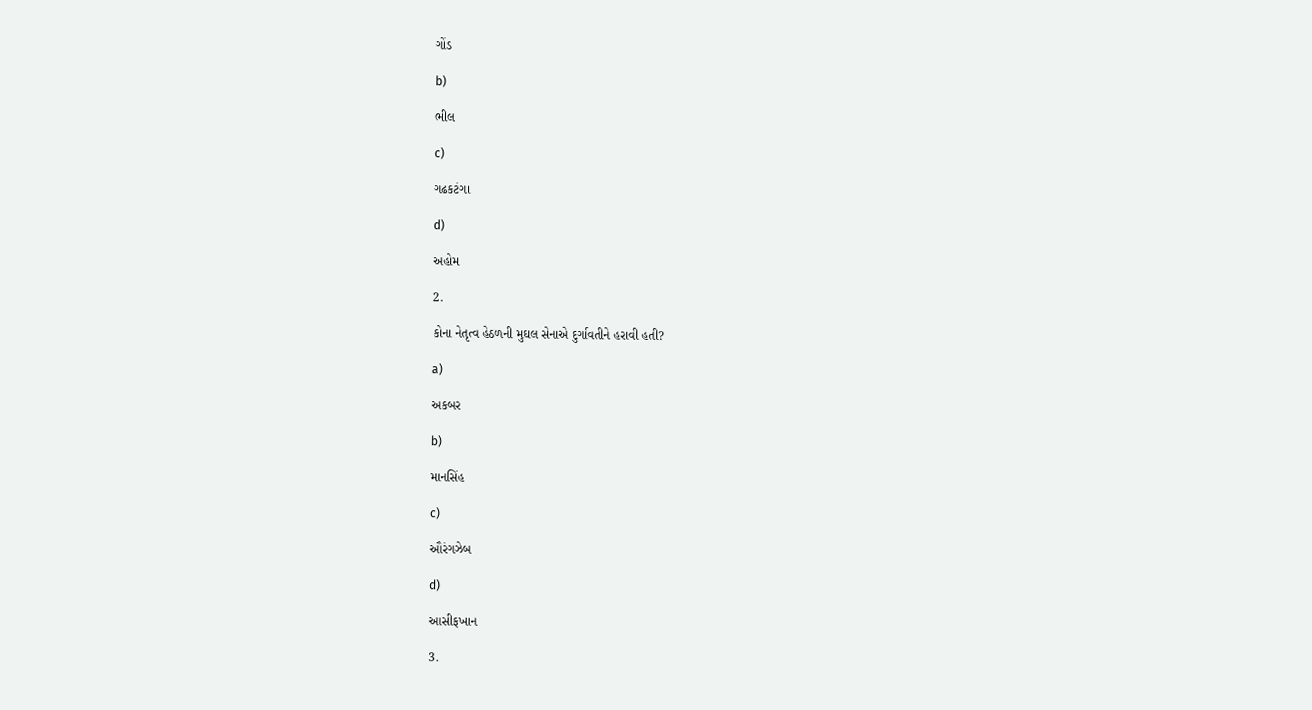ગોંડ

b)

ભીલ

c)

ગઢકટંગા

d)

અહોમ

2.

કોના નેતૃત્વ હેઠળની મુઘલ સેનાએ દુર્ગાવતીને હરાવી હતી?

a)

અકબર

b)

માનસિંહ

c)

ઔરંગઝેબ

d)

આસીફખાન

3.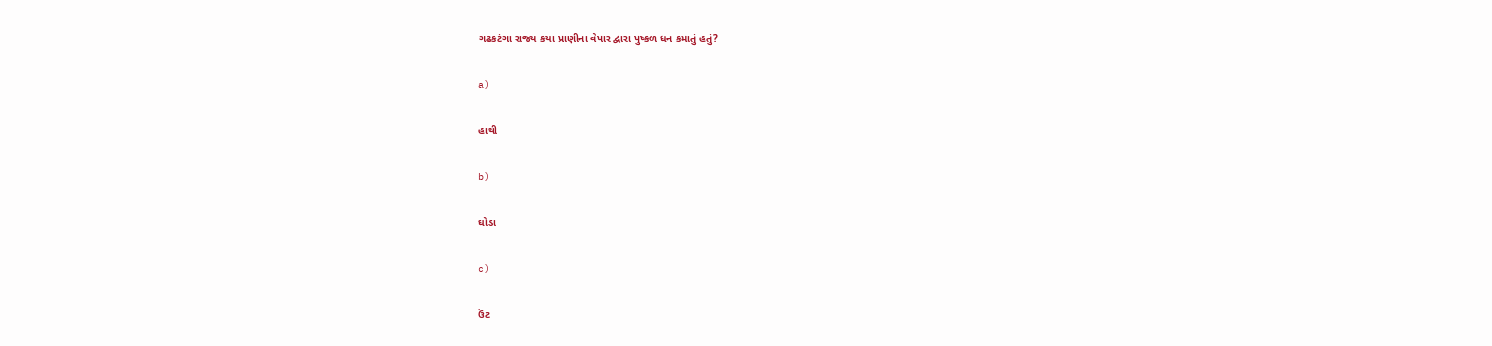ગઢકટંગા રાજ્ય કયા પ્રાણીના વેપાર દ્વારા પુષ્કળ ધન કમાતું હતું?

a)

હાથી

b)

ઘોડા

c)

ઉંટ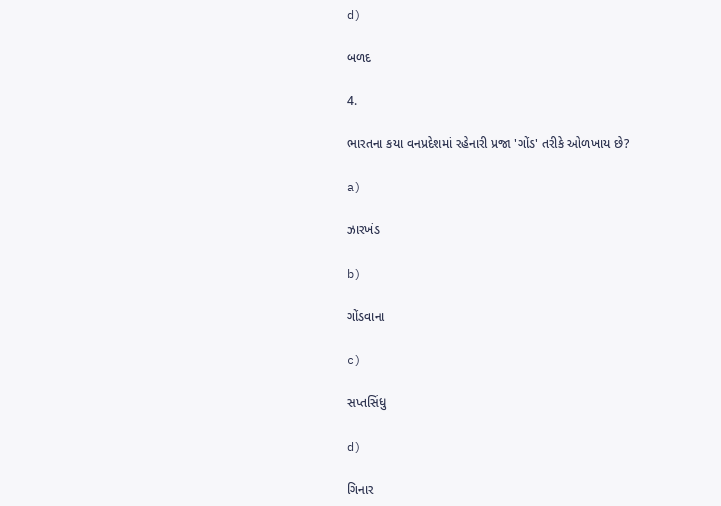d)

બળદ

4.

ભારતના કયા વનપ્રદેશમાં રહેનારી પ્રજા 'ગોંડ' તરીકે ઓળખાય છે?

a)

ઝારખંડ

b)

ગોંડવાના

c)

સપ્તસિંધુ

d)

ગિનાર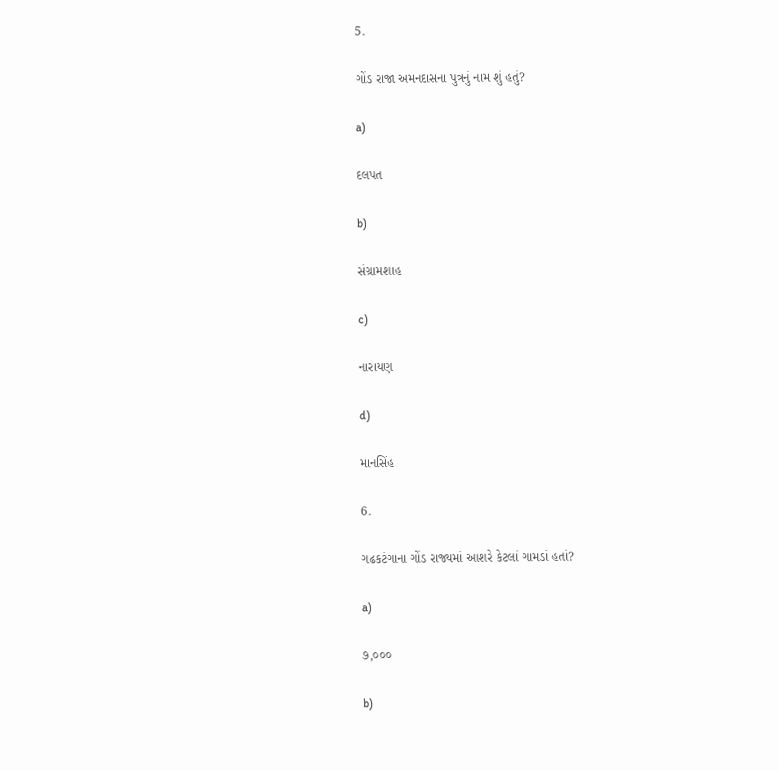5.

ગોંડ રાજા અમનદાસના પુત્રનું નામ શું હતું?

a)

દલપત

b)

સંગ્રામશાહ

c)

નારાયણ

d)

માનસિંહ

6.

ગઢકટંગાના ગોંડ રાજ્યમાં આશરે કેટલાં ગામડાં હતાં?

a)

૭,૦૦૦

b)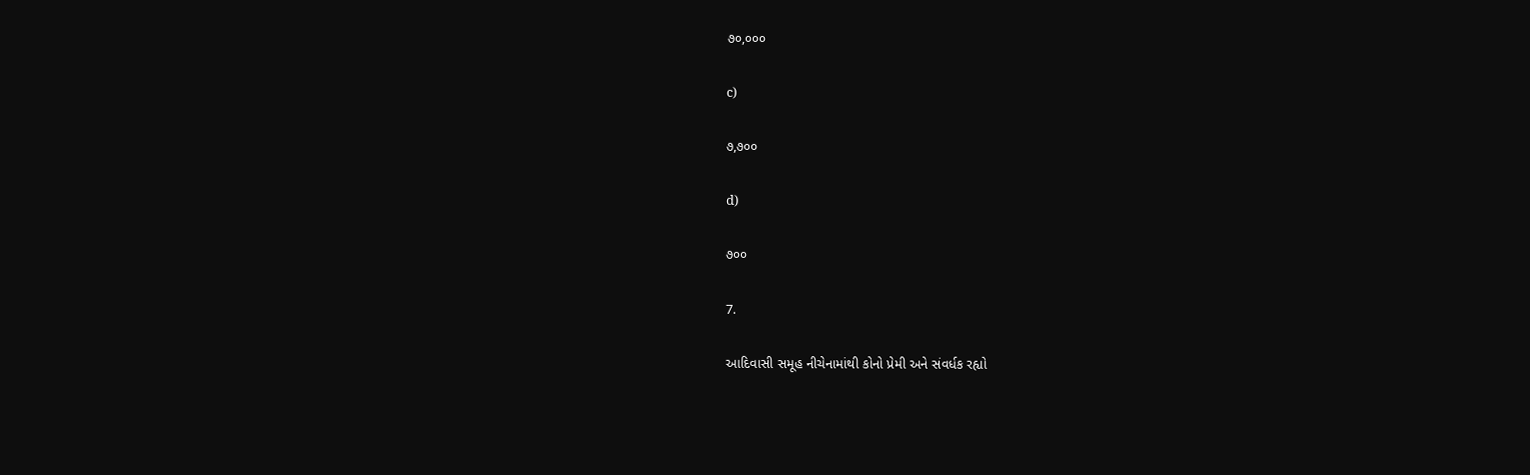૭૦,૦૦૦

c)

૭,૭૦૦

d)

૭૦૦

7.

આદિવાસી સમૂહ નીચેનામાંથી કોનો પ્રેમી અને સંવર્ધક રહ્યો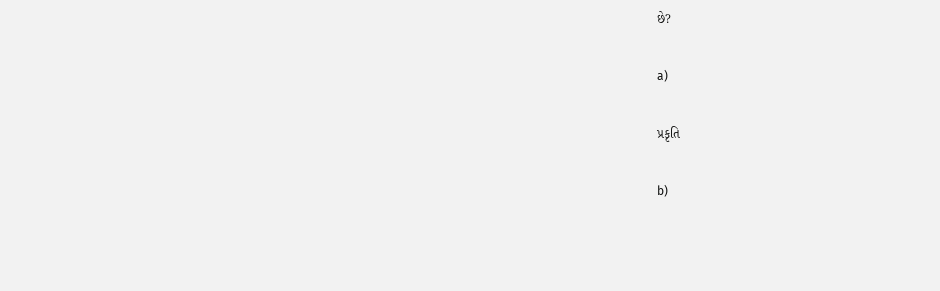છે?

a)

પ્રકૃતિ

b)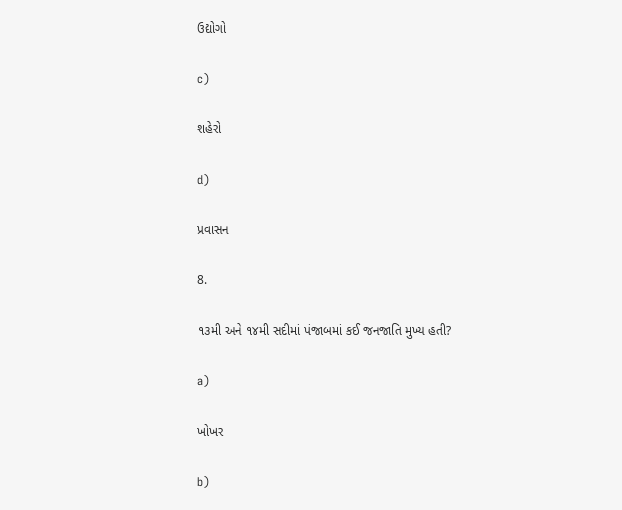ઉદ્યોગો

c)

શહેરો

d)

પ્રવાસન

8.

૧૩મી અને ૧૪મી સદીમાં પંજાબમાં કઈ જનજાતિ મુખ્ય હતી?

a)

ખોખર

b)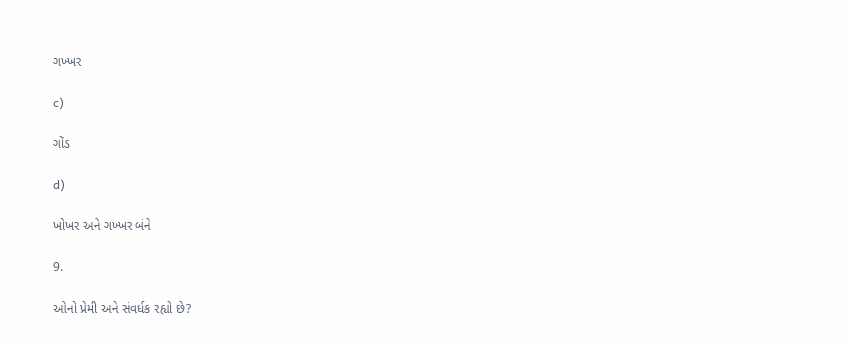ગખ્ખર

c)

ગોંડ

d)

ખોખર અને ગખ્ખર બંને

9.

ઓનો પ્રેમી અને સંવર્ધક રહ્યો છે?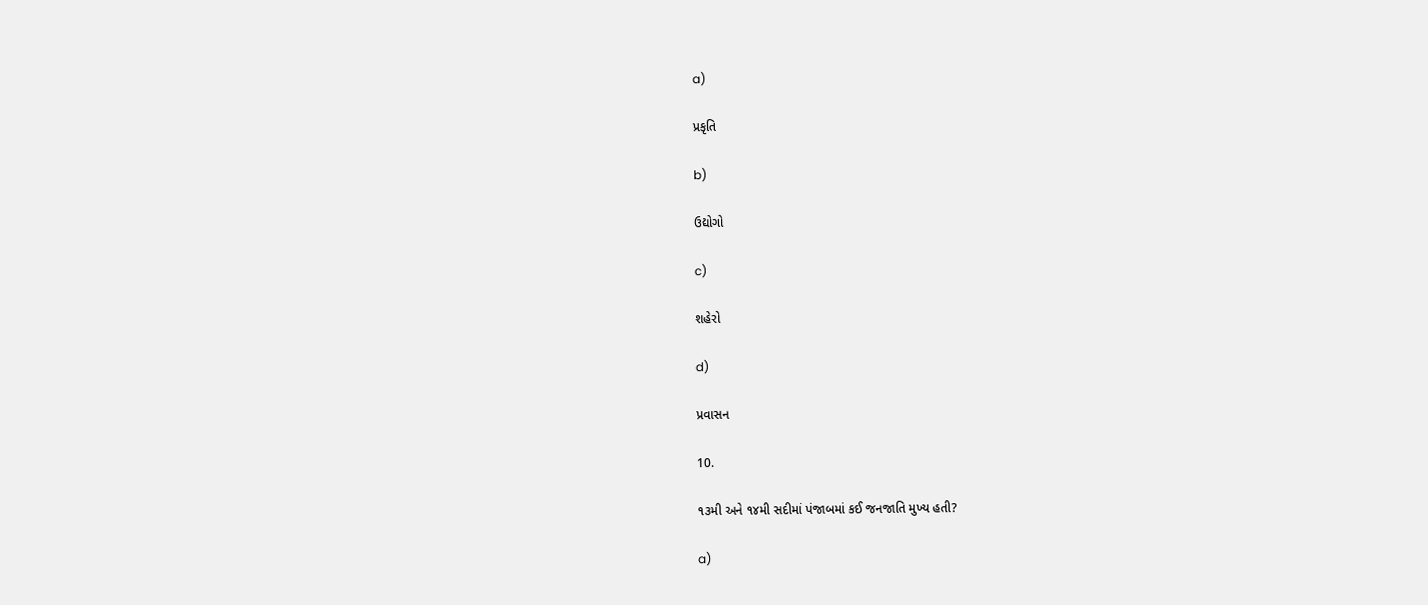a)

પ્રકૃતિ

b)

ઉદ્યોગો

c)

શહેરો

d)

પ્રવાસન

10.

૧૩મી અને ૧૪મી સદીમાં પંજાબમાં કઈ જનજાતિ મુખ્ય હતી?

a)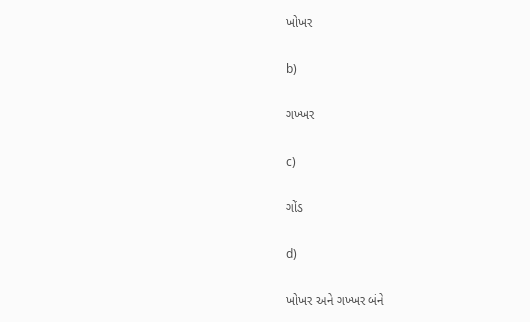ખોખર

b)

ગખ્ખર

c)

ગોંડ

d)

ખોખર અને ગખ્ખર બંને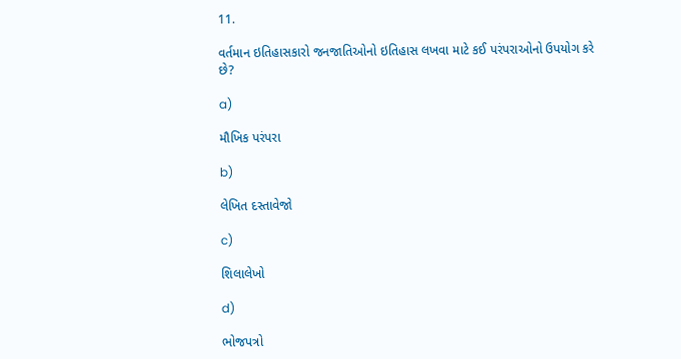11.

વર્તમાન ઇતિહાસકારો જનજાતિઓનો ઇતિહાસ લખવા માટે કઈ પરંપરાઓનો ઉપયોગ કરે છે?

a)

મૌખિક પરંપરા

b)

લેખિત દસ્તાવેજો

c)

શિલાલેખો

d)

ભોજપત્રો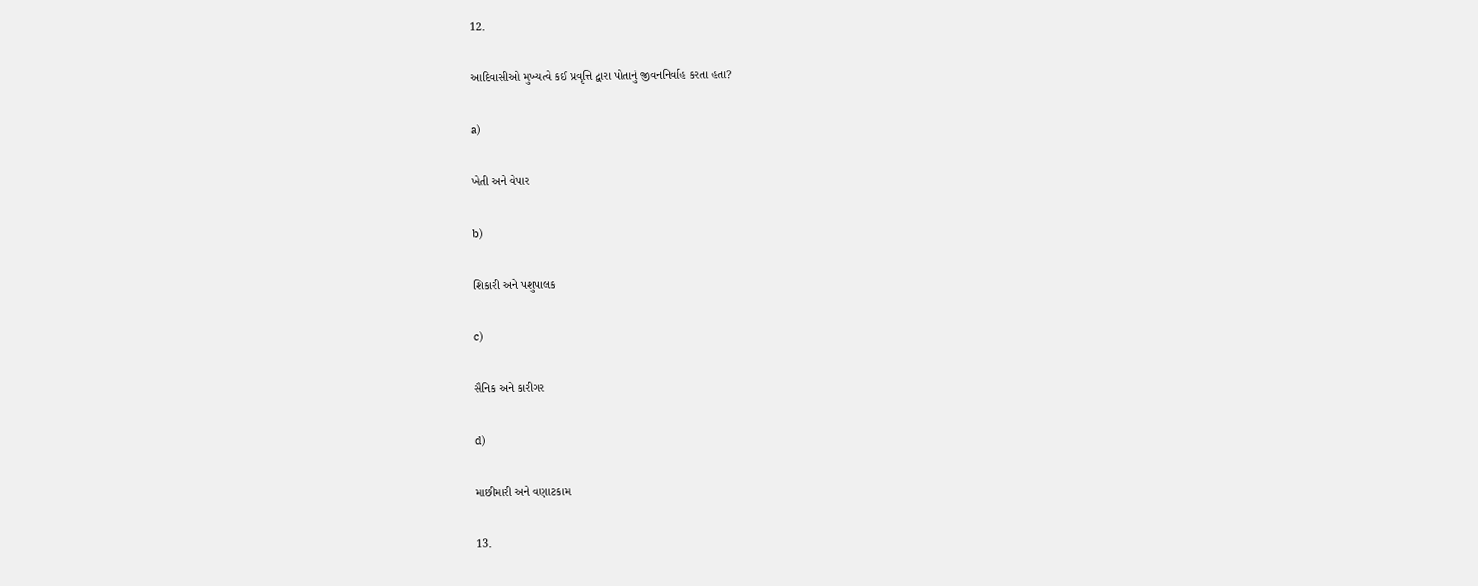12.

આદિવાસીઓ મુખ્યત્વે કઈ પ્રવૃત્તિ દ્વારા પોતાનું જીવનનિર્વાહ કરતા હતા?

a)

ખેતી અને વેપાર

b)

શિકારી અને પશુપાલક

c)

સૈનિક અને કારીગર

d)

માછીમારી અને વણાટકામ

13.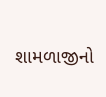શામળાજીનો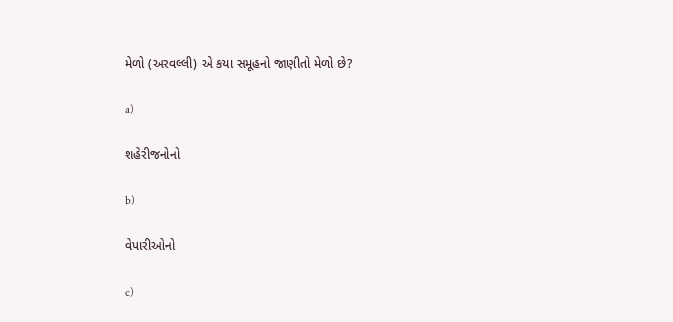મેળો (અરવલ્લી) એ કયા સમૂહનો જાણીતો મેળો છે?

a)

શહેરીજનોનો

b)

વેપારીઓનો

c)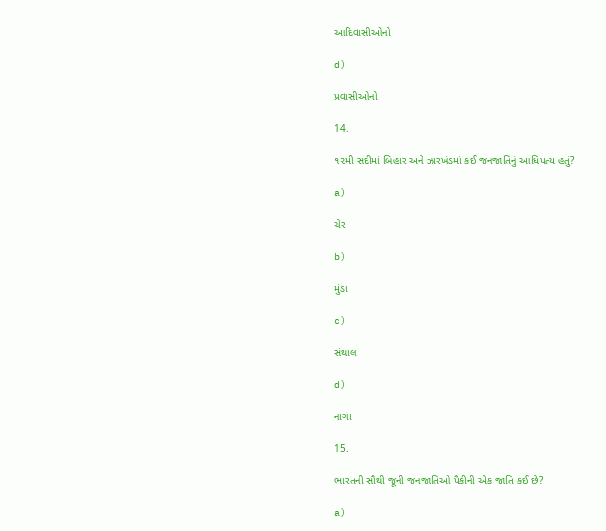આદિવાસીઓનો

d)

પ્રવાસીઓનો

14.

૧૨મી સદીમાં બિહાર અને ઝારખંડમાં કઈ જનજાતિનું આધિપત્ય હતું?

a)

ચેર

b)

મુંડા

c)

સંથાલ

d)

નાગા

15.

ભારતની સૌથી જૂની જનજાતિઓ પૈકીની એક જાતિ કઈ છે?

a)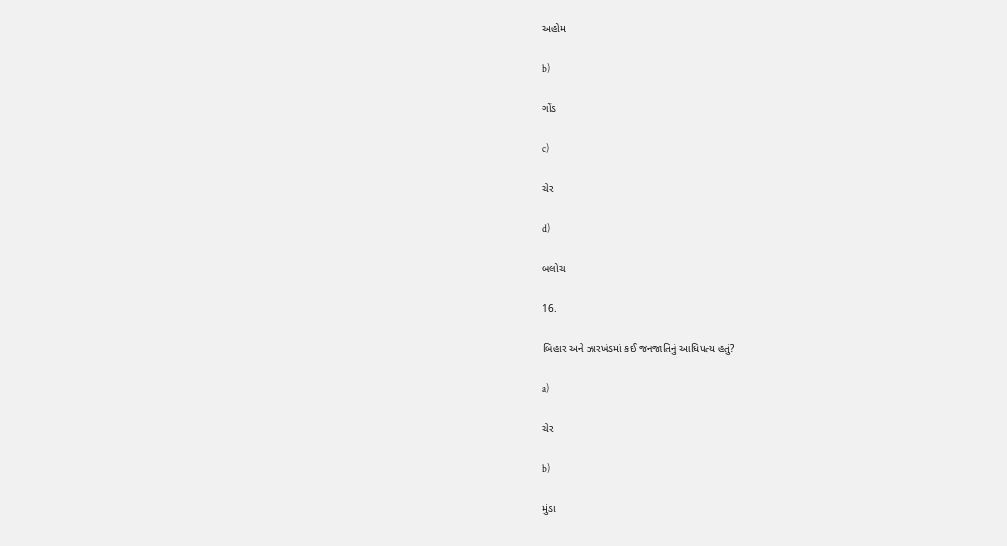અહોમ

b)

ગોંડ

c)

ચેર

d)

બલોચ

16.

બિહાર અને ઝારખંડમાં કઈ જનજાતિનું આધિપત્ય હતું?

a)

ચેર

b)

મુંડા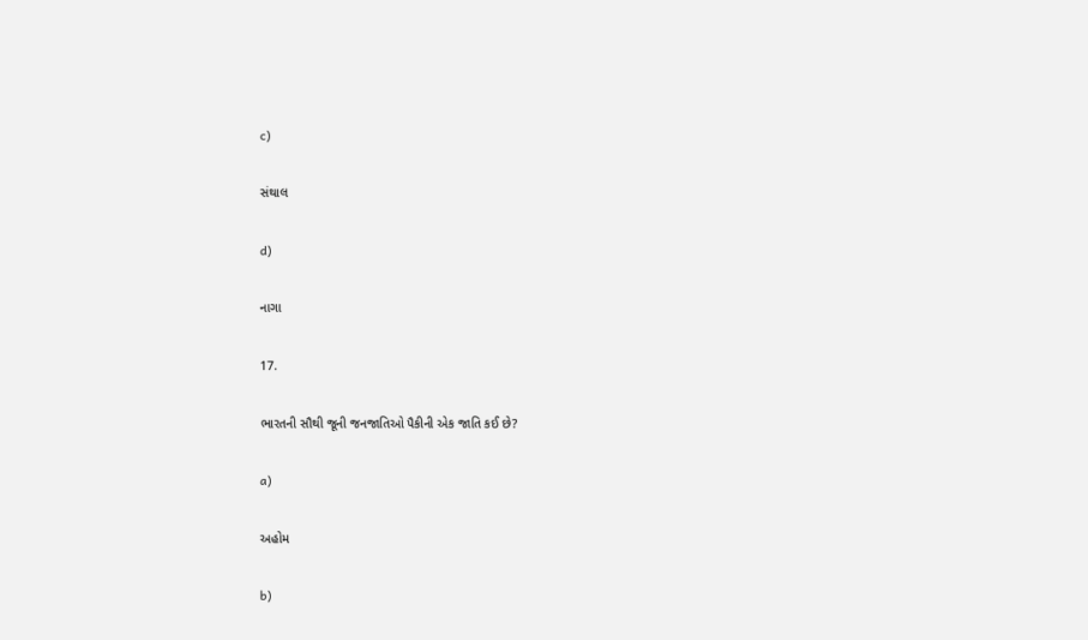c)

સંથાલ

d)

નાગા

17.

ભારતની સૌથી જૂની જનજાતિઓ પૈકીની એક જાતિ કઈ છે?

a)

અહોમ

b)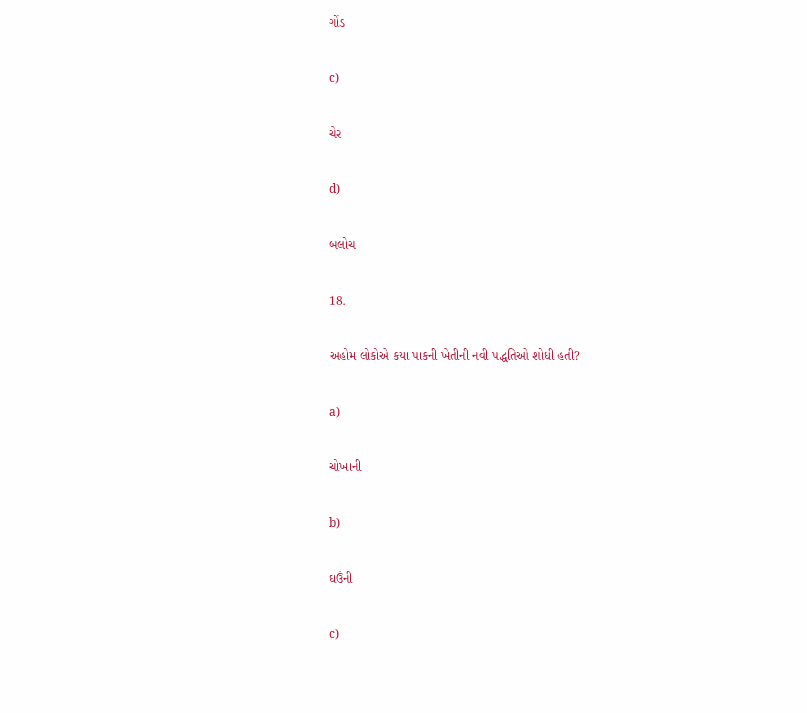ગોંડ

c)

ચેર

d)

બલોચ

18.

અહોમ લોકોએ કયા પાકની ખેતીની નવી પદ્ધતિઓ શોધી હતી?

a)

ચોખાની

b)

ઘઉંની

c)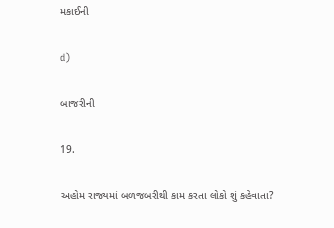મકાઈની

d)

બાજરીની

19.

અહોમ રાજ્યમાં બળજબરીથી કામ કરતા લોકો શું કહેવાતા?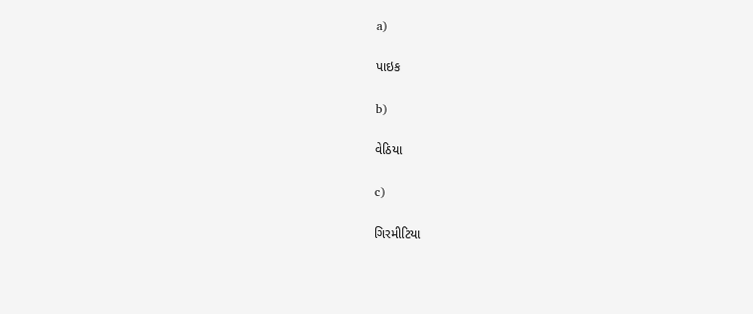a)

પાઇક

b)

વેઠિયા

c)

ગિરમીટિયા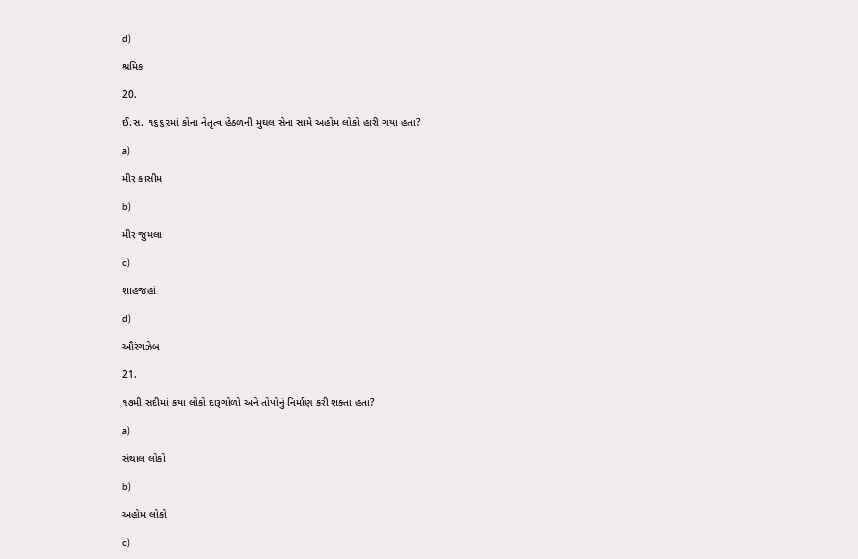d)

શ્રમિક

20.

ઈ.સ. ૧૬૬૨માં કોના નેતૃત્વ હેઠળની મુઘલ સેના સામે અહોમ લોકો હારી ગયા હતા?

a)

મીર કાસીમ

b)

મીર જુમલા

c)

શાહજહાં

d)

ઔરંગઝેબ

21.

૧૭મી સદીમાં કયા લોકો દારૂગોળો અને તોપોનું નિર્માણ કરી શક્તા હતા?

a)

સંથાલ લોકો

b)

અહોમ લોકો

c)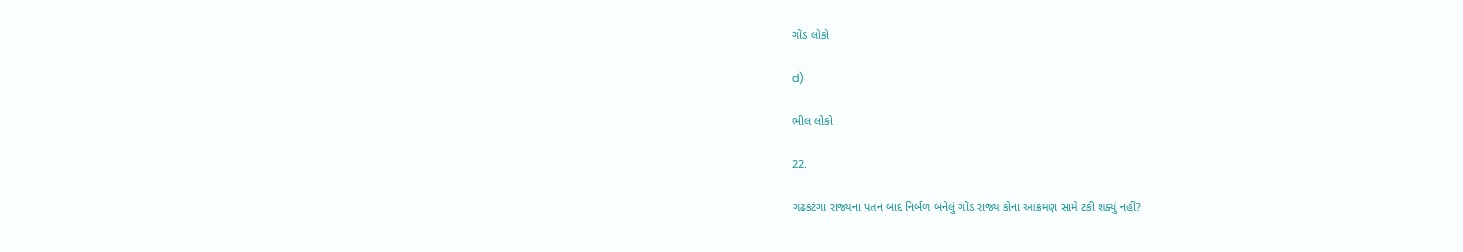ગોંડ લોકો

d)

ભીલ લોકો

22.

ગઢકટંગા રાજ્યના પતન બાદ નિર્બળ બનેલું ગોંડ રાજ્ય કોના આક્રમણ સામે ટકી શક્યું નહીં?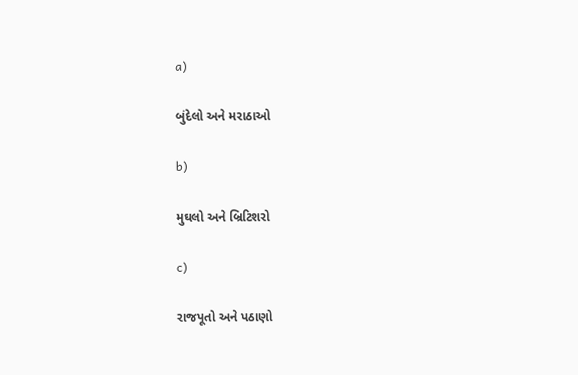a)

બુંદેલો અને મરાઠાઓ

b)

મુઘલો અને બ્રિટિશરો

c)

રાજપૂતો અને પઠાણો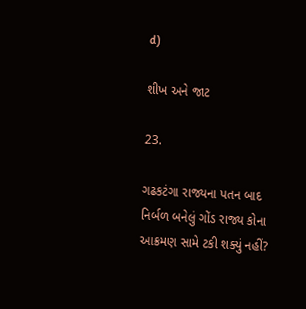d)

શીખ અને જાટ

23.

ગઢકટંગા રાજ્યના પતન બાદ નિર્બળ બનેલું ગોંડ રાજ્ય કોના આક્રમણ સામે ટકી શક્યું નહીં?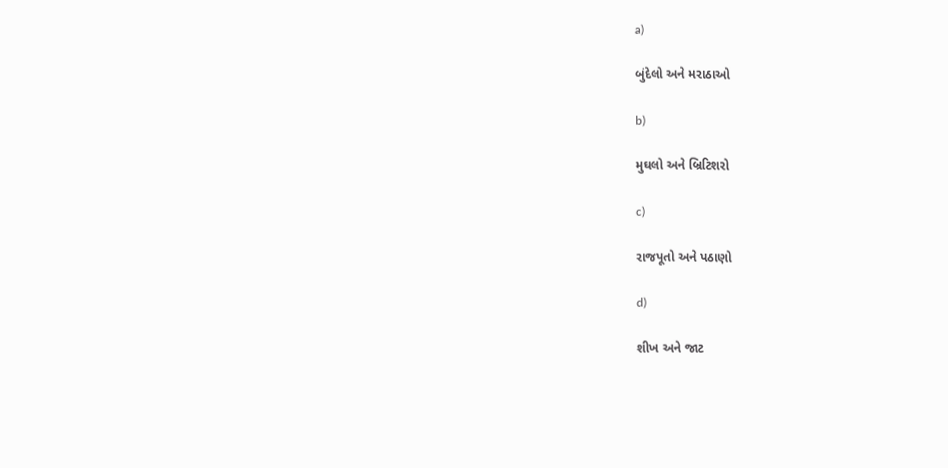a)

બુંદેલો અને મરાઠાઓ

b)

મુઘલો અને બ્રિટિશરો

c)

રાજપૂતો અને પઠાણો

d)

શીખ અને જાટ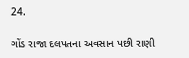24.

ગોંડ રાજા દલપતના અવસાન પછી રાણી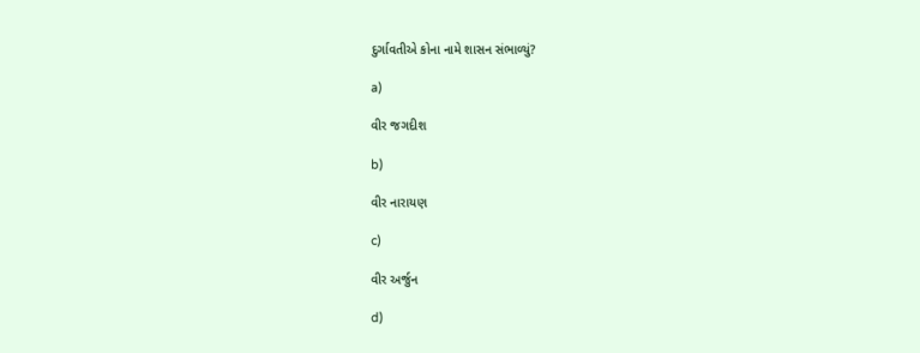દુર્ગાવતીએ કોના નામે શાસન સંભાળ્યું?

a)

વીર જગદીશ

b)

વીર નારાયણ

c)

વીર અર્જુન

d)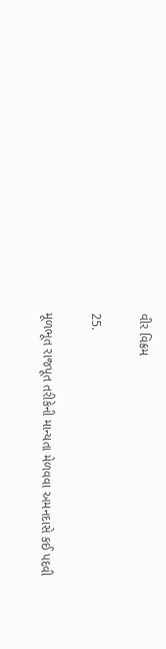વીર વિક્રમ

25.

મૂળભૂત રાજપૂત તરીકેની માન્યતા મેળવવા અમનદાસે કઈ પદવી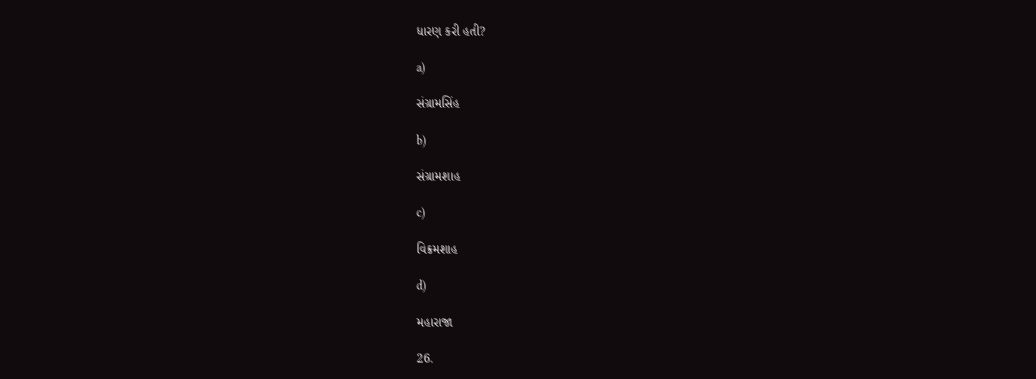ધારણ કરી હતી?

a)

સંગ્રામસિંહ

b)

સંગ્રામશાહ

c)

વિક્રમશાહ

d)

મહારાજા

26.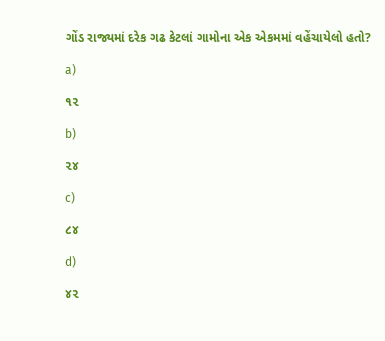ગોંડ રાજ્યમાં દરેક ગઢ કેટલાં ગામોના એક એકમમાં વહેંચાયેલો હતો?

a)

૧૨

b)

૨૪

c)

૮૪

d)

૪૨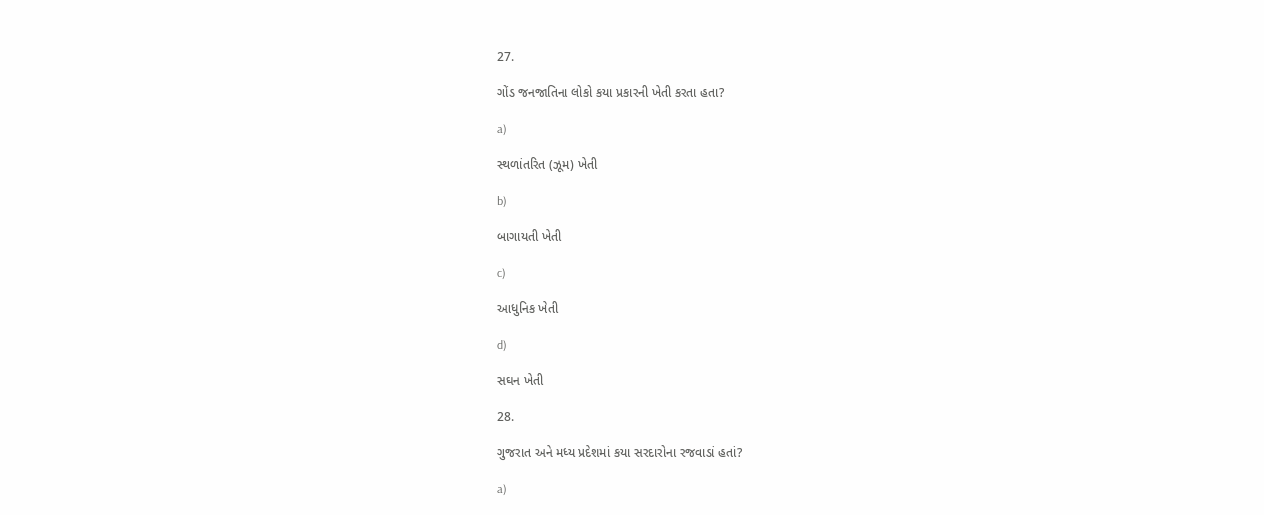27.

ગોંડ જનજાતિના લોકો કયા પ્રકારની ખેતી કરતા હતા?

a)

સ્થળાંતરિત (ઝૂમ) ખેતી

b)

બાગાયતી ખેતી

c)

આધુનિક ખેતી

d)

સઘન ખેતી

28.

ગુજરાત અને મધ્ય પ્રદેશમાં કયા સરદારોના રજવાડાં હતાં?

a)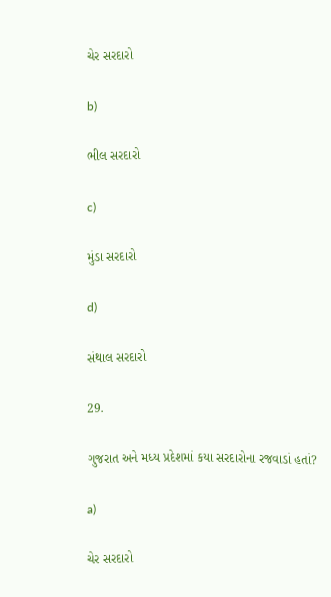ચેર સરદારો

b)

ભીલ સરદારો

c)

મુંડા સરદારો

d)

સંથાલ સરદારો

29.

ગુજરાત અને મધ્ય પ્રદેશમાં કયા સરદારોના રજવાડાં હતાં?

a)

ચેર સરદારો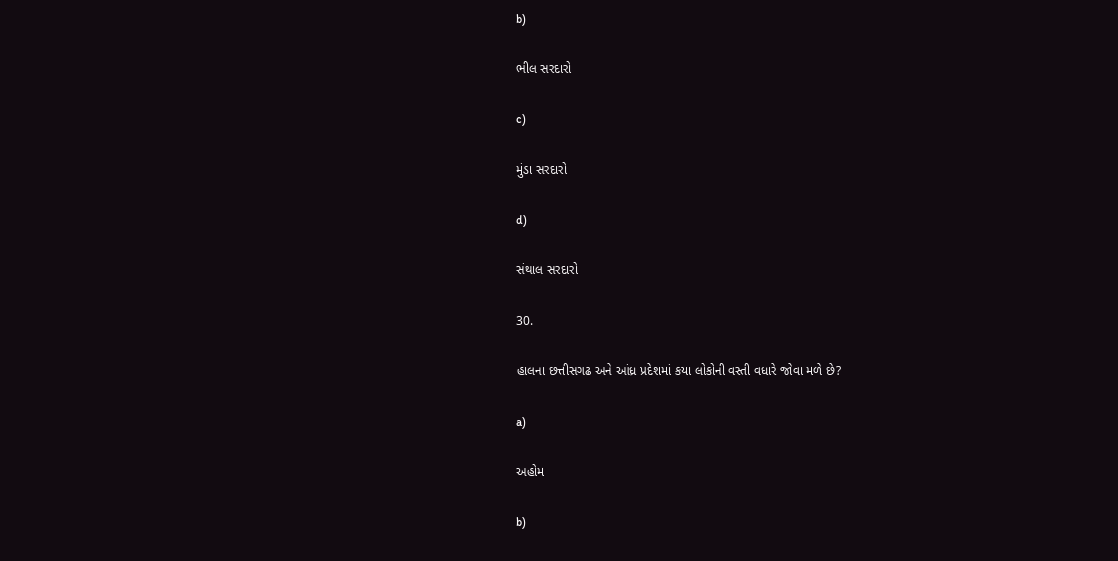b)

ભીલ સરદારો

c)

મુંડા સરદારો

d)

સંથાલ સરદારો

30.

હાલના છત્તીસગઢ અને આંધ્ર પ્રદેશમાં કયા લોકોની વસ્તી વધારે જોવા મળે છે?

a)

અહોમ

b)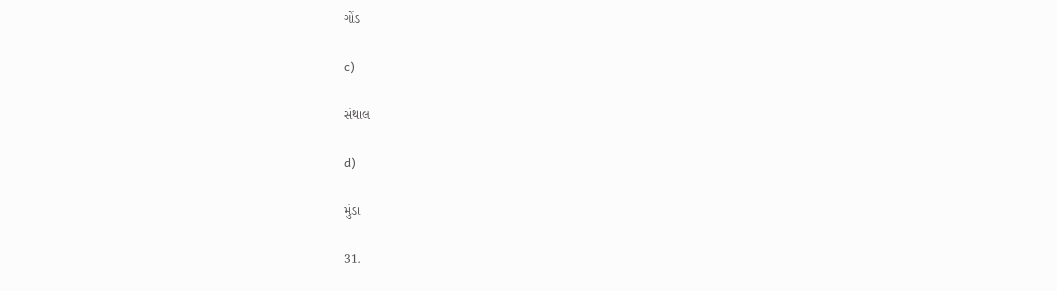ગોંડ

c)

સંથાલ

d)

મુંડા

31.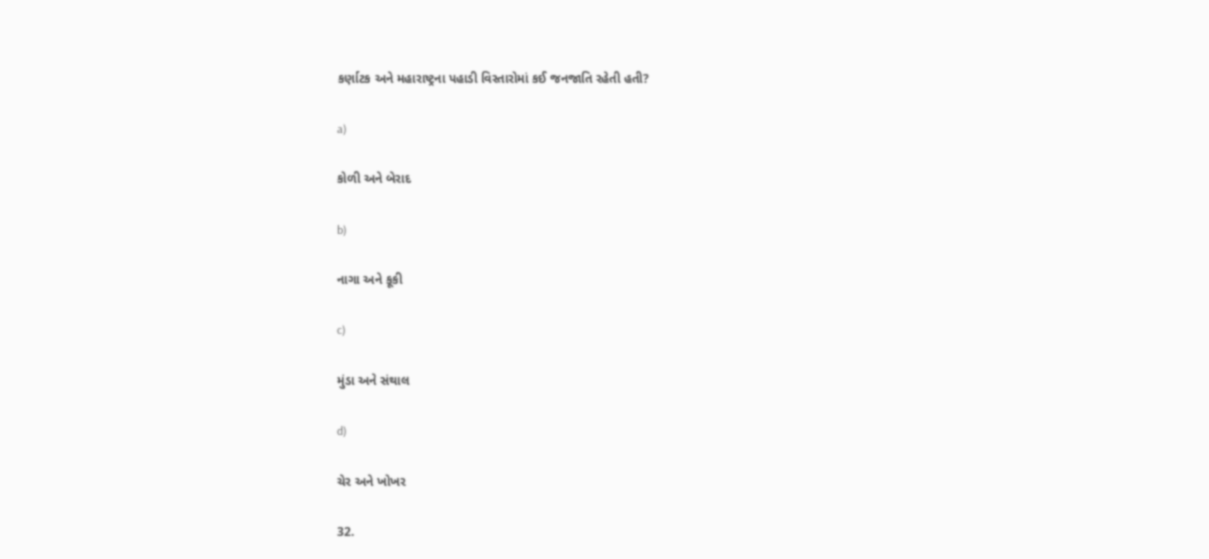કર્ણાટક અને મહારાષ્ટ્રના પહાડી વિસ્તારોમાં કઈ જનજાતિ રહેતી હતી?

a)

કોળી અને બેરાદ

b)

નાગા અને કૂકી

c)

મુંડા અને સંથાલ

d)

ચેર અને ખોખર

32.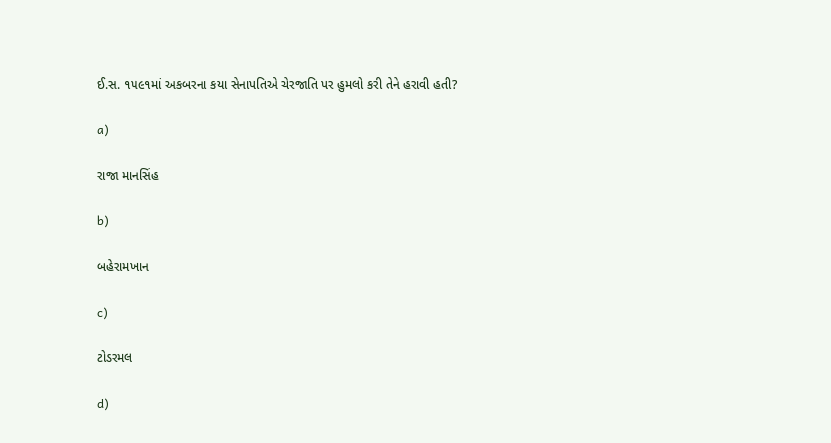ઈ.સ. ૧૫૯૧માં અકબરના કયા સેનાપતિએ ચેરજાતિ પર હુમલો કરી તેને હરાવી હતી?

a)

રાજા માનસિંહ

b)

બહેરામખાન

c)

ટોડરમલ

d)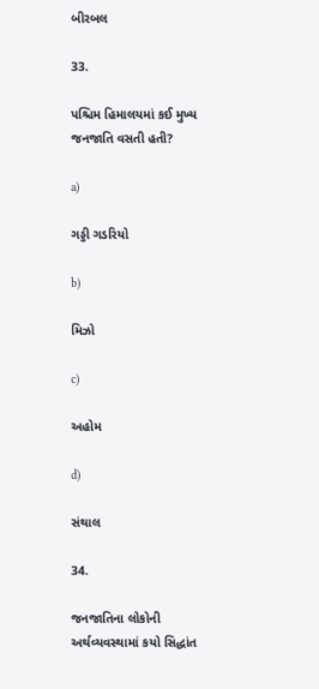બીરબલ

33.

પશ્ચિમ હિમાલયમાં કઈ મુખ્ય જનજાતિ વસતી હતી?

a)

ગડ્ડી ગડરિયો

b)

મિઝો

c)

અહોમ

d)

સંથાલ

34.

જનજાતિના લોકોની અર્થવ્યવસ્થામાં કયો સિદ્ધાંત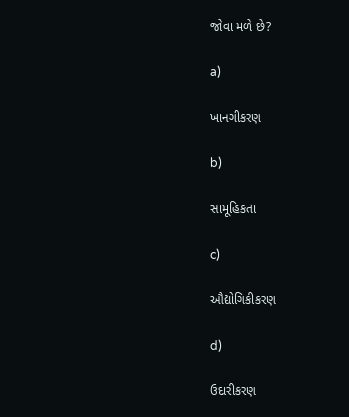જોવા મળે છે?

a)

ખાનગીકરણ

b)

સામૂહિકતા

c)

ઔદ્યોગિકીકરણ

d)

ઉદારીકરણ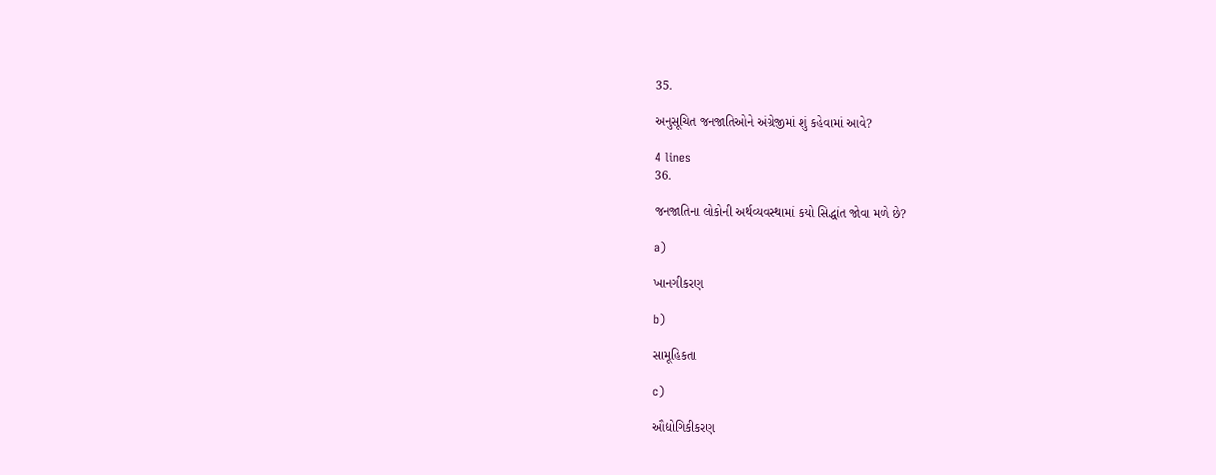35.

અનુસૂચિત જનજાતિઓને અંગ્રેજીમાં શું કહેવામાં આવે?

4 lines
36.

જનજાતિના લોકોની અર્થવ્યવસ્થામાં કયો સિદ્ધાંત જોવા મળે છે?

a)

ખાનગીકરણ

b)

સામૂહિકતા

c)

ઔદ્યોગિકીકરણ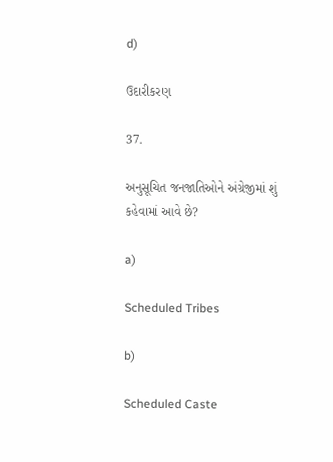d)

ઉદારીકરણ

37.

અનુસૂચિત જનજાતિઓને અંગ્રેજીમાં શું કહેવામાં આવે છે?

a)

Scheduled Tribes

b)

Scheduled Caste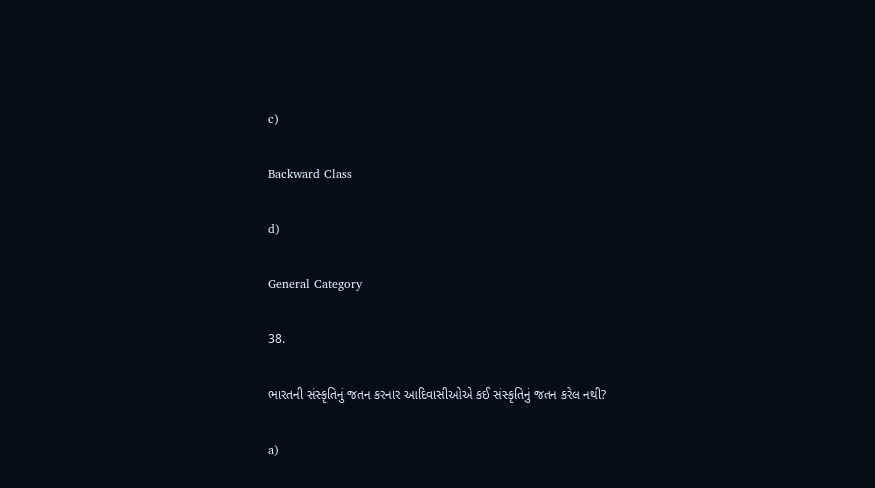c)

Backward Class

d)

General Category

38.

ભારતની સંસ્કૃતિનું જતન કરનાર આદિવાસીઓએ કઈ સંસ્કૃતિનું જતન કરેલ નથી?

a)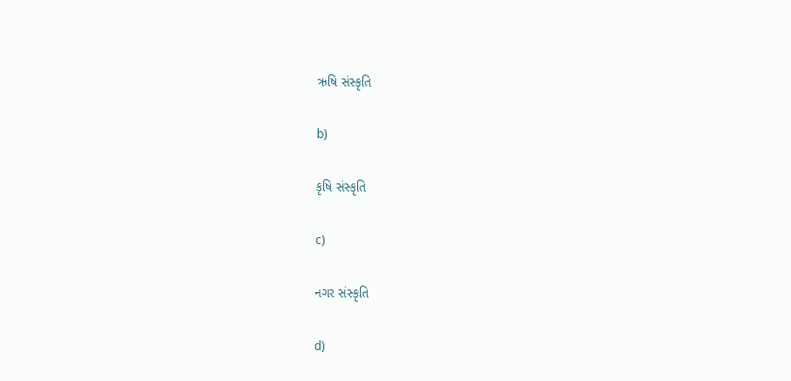ઋષિ સંસ્કૃતિ

b)

કૃષિ સંસ્કૃતિ

c)

નગર સંસ્કૃતિ

d)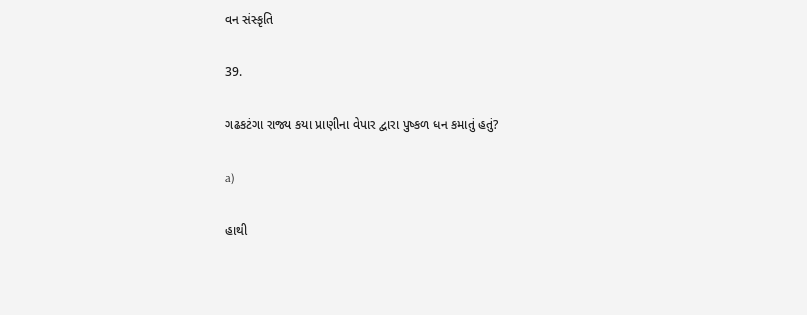વન સંસ્કૃતિ

39.

ગઢકટંગા રાજ્ય કયા પ્રાણીના વેપાર દ્વારા પુષ્કળ ધન કમાતું હતું?

a)

હાથી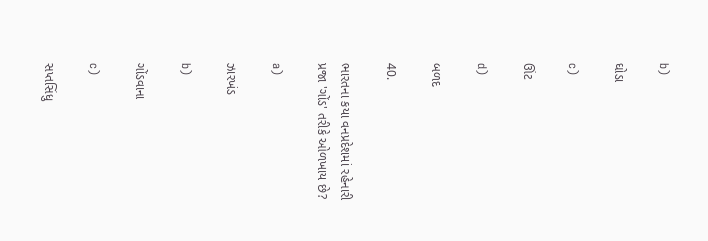b)

ઘોડા

c)

ઊંટ

d)

બળદ

40.

ભારતના કયા વનપ્રદેશમાં રહેનારી પ્રજા 'ગોંડ' તરીકે ઓળખાય છે?

a)

ઝારખંડ

b)

ગોંડવાના

c)

સપ્તસિંધુ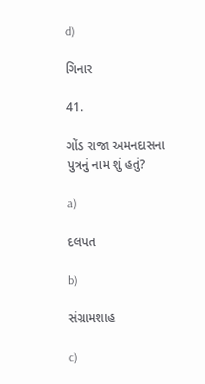d)

ગિનાર

41.

ગોંડ રાજા અમનદાસના પુત્રનું નામ શું હતું?

a)

દલપત

b)

સંગ્રામશાહ

c)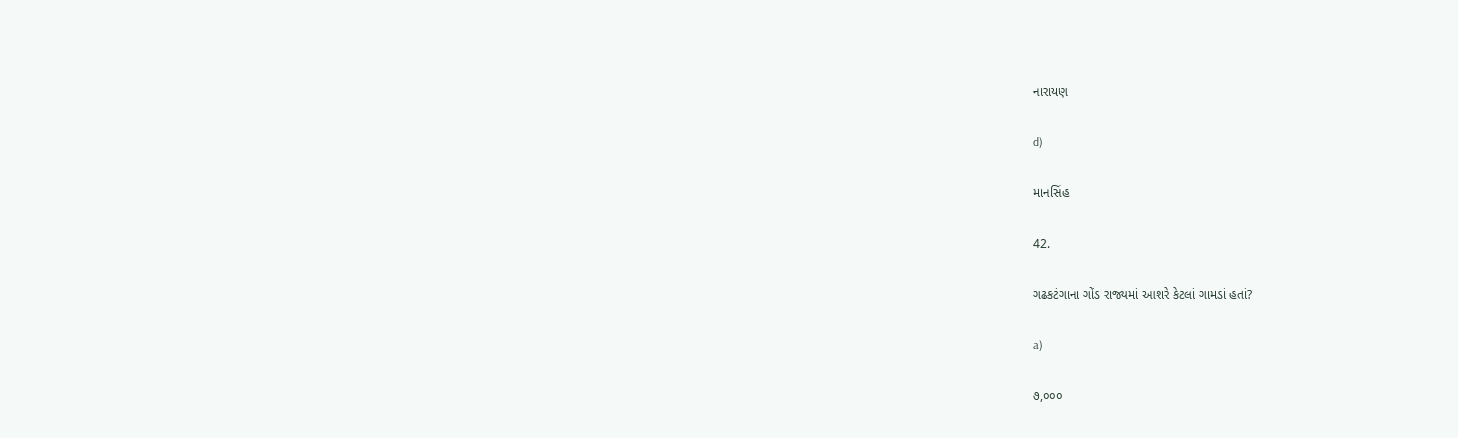નારાયણ

d)

માનસિંહ

42.

ગઢકટંગાના ગોંડ રાજ્યમાં આશરે કેટલાં ગામડાં હતાં?

a)

૭,૦૦૦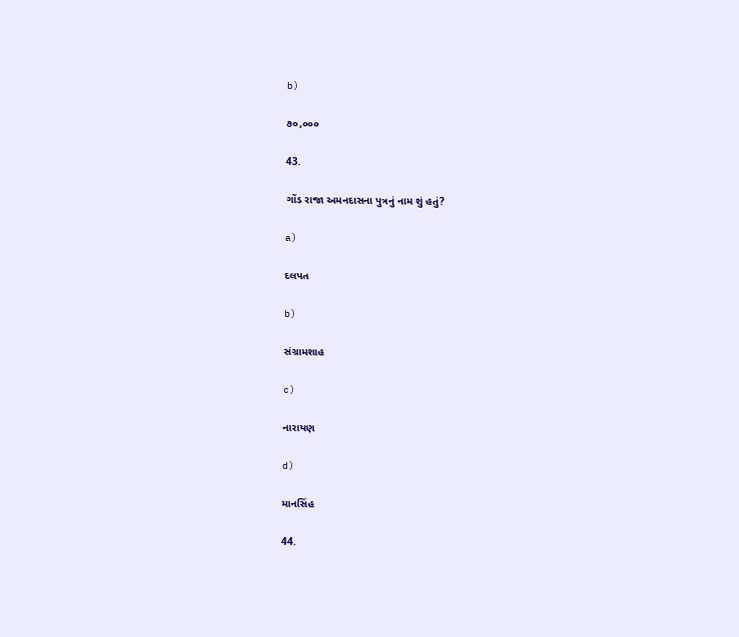b)

૭૦,૦૦૦

43.

ગોંડ રાજા અમનદાસના પુત્રનું નામ શું હતું?

a)

દલપત

b)

સંગ્રામશાહ

c)

નારાયણ

d)

માનસિંહ

44.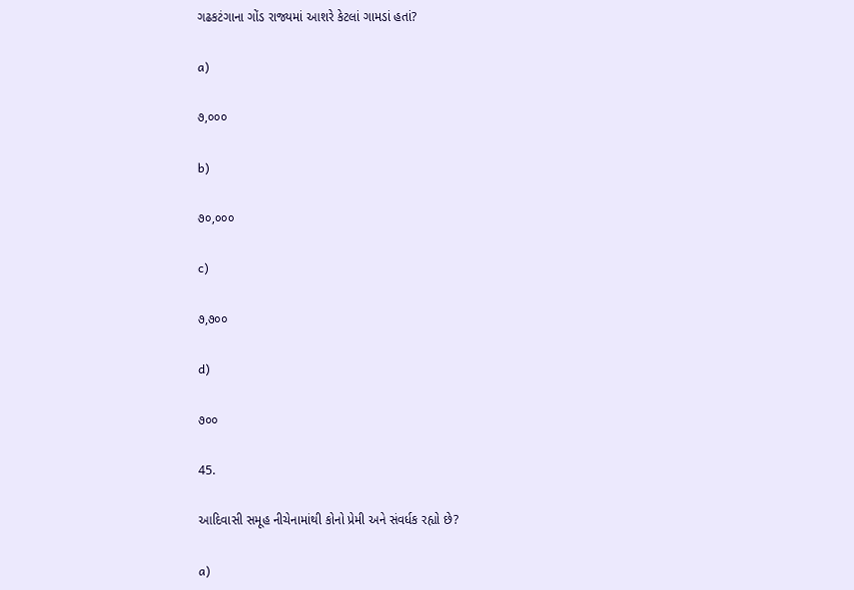ગઢકટંગાના ગોંડ રાજ્યમાં આશરે કેટલાં ગામડાં હતાં?

a)

૭,૦૦૦

b)

૭૦,૦૦૦

c)

૭,૭૦૦

d)

૭૦૦

45.

આદિવાસી સમૂહ નીચેનામાંથી કોનો પ્રેમી અને સંવર્ધક રહ્યો છે?

a)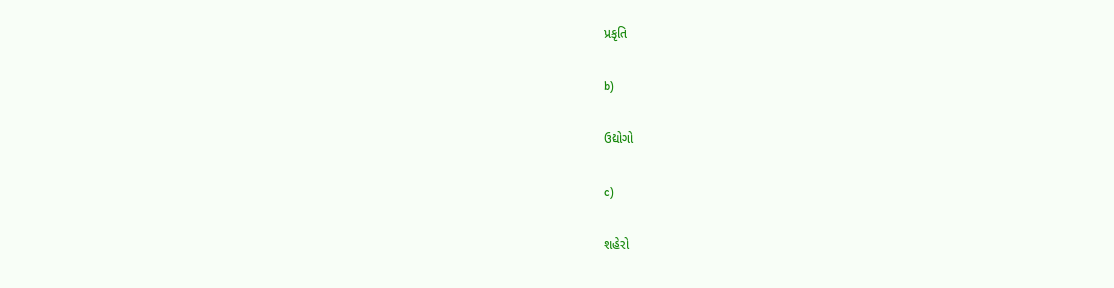પ્રકૃતિ

b)

ઉદ્યોગો

c)

શહેરો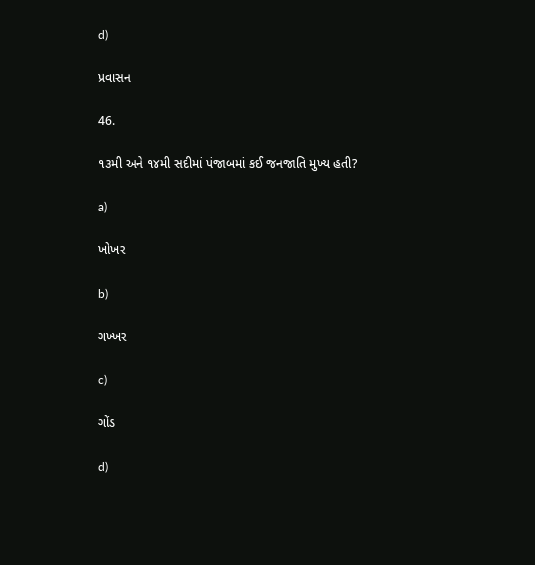d)

પ્રવાસન

46.

૧૩મી અને ૧૪મી સદીમાં પંજાબમાં કઈ જનજાતિ મુખ્ય હતી?

a)

ખોખર

b)

ગખ્ખર

c)

ગોંડ

d)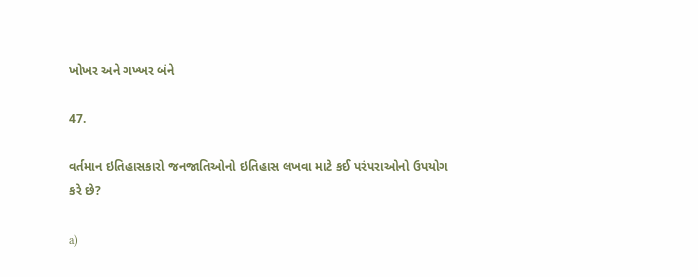ખોખર અને ગખ્ખર બંને

47.

વર્તમાન ઇતિહાસકારો જનજાતિઓનો ઇતિહાસ લખવા માટે કઈ પરંપરાઓનો ઉપયોગ કરે છે?

a)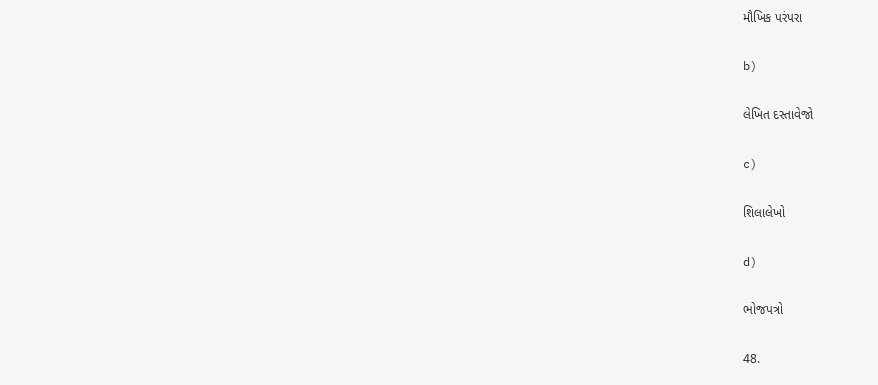મૌખિક પરંપરા

b)

લેખિત દસ્તાવેજો

c)

શિલાલેખો

d)

ભોજપત્રો

48.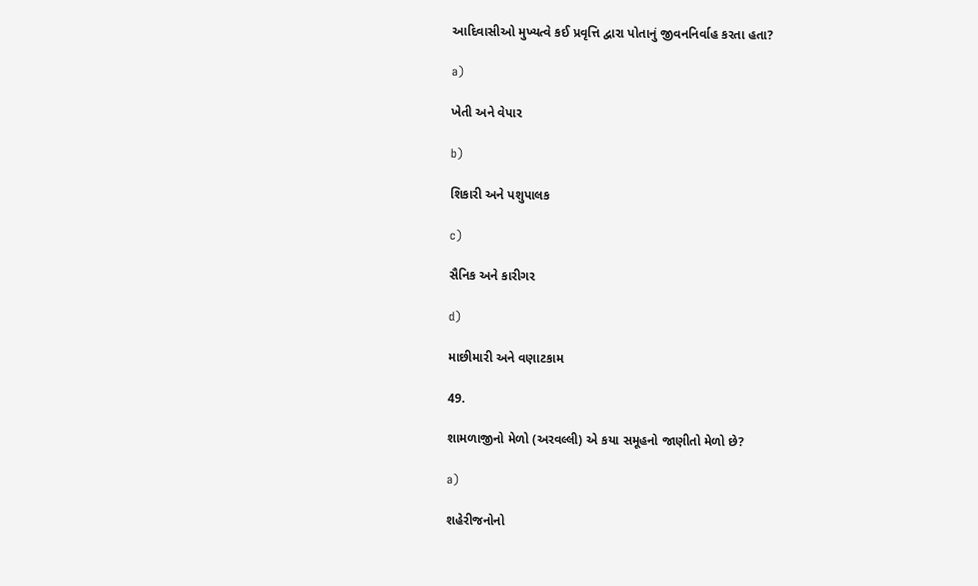આદિવાસીઓ મુખ્યત્વે કઈ પ્રવૃત્તિ દ્વારા પોતાનું જીવનનિર્વાહ કરતા હતા?

a)

ખેતી અને વેપાર

b)

શિકારી અને પશુપાલક

c)

સૈનિક અને કારીગર

d)

માછીમારી અને વણાટકામ

49.

શામળાજીનો મેળો (અરવલ્લી) એ કયા સમૂહનો જાણીતો મેળો છે?

a)

શહેરીજનોનો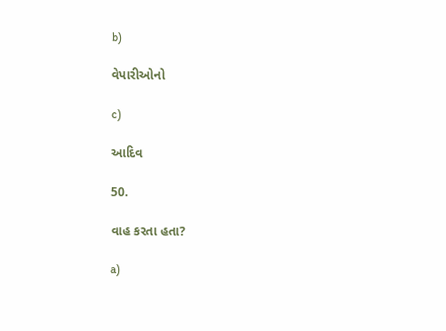b)

વેપારીઓનો

c)

આદિવ

50.

વાહ કરતા હતા?

a)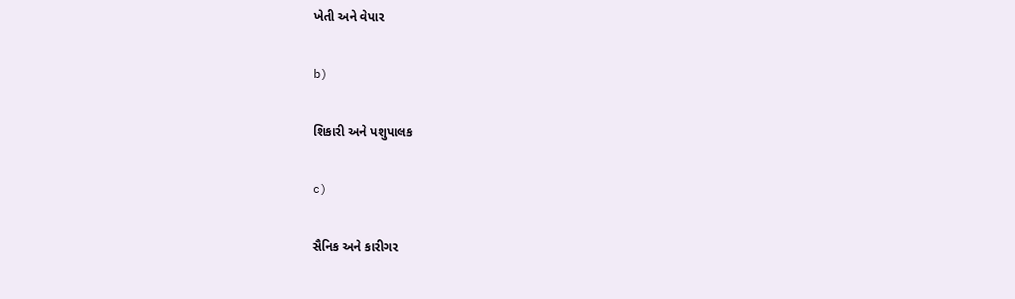ખેતી અને વેપાર

b)

શિકારી અને પશુપાલક

c)

સૈનિક અને કારીગર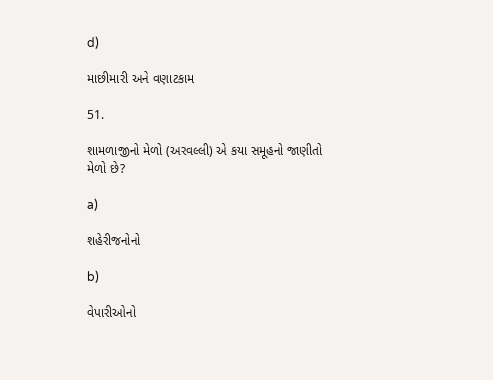d)

માછીમારી અને વણાટકામ

51.

શામળાજીનો મેળો (અરવલ્લી) એ કયા સમૂહનો જાણીતો મેળો છે?

a)

શહેરીજનોનો

b)

વેપારીઓનો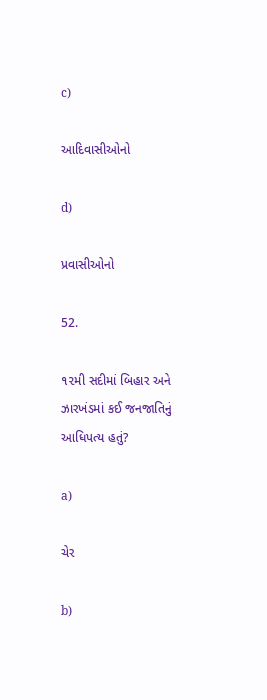c)

આદિવાસીઓનો

d)

પ્રવાસીઓનો

52.

૧૨મી સદીમાં બિહાર અને ઝારખંડમાં કઈ જનજાતિનું આધિપત્ય હતું?

a)

ચેર

b)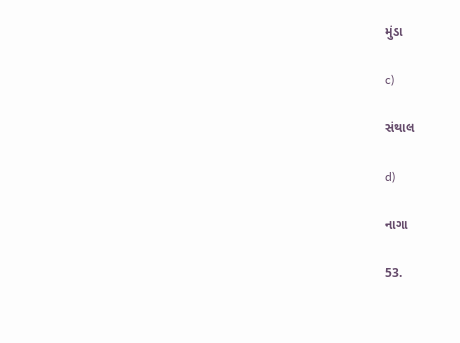મુંડા

c)

સંથાલ

d)

નાગા

53.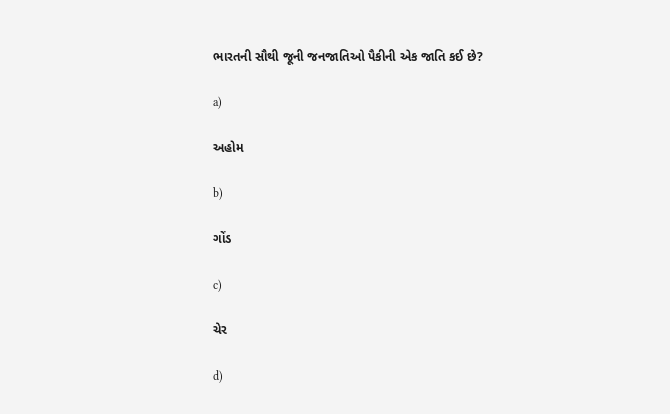ભારતની સૌથી જૂની જનજાતિઓ પૈકીની એક જાતિ કઈ છે?

a)

અહોમ

b)

ગોંડ

c)

ચેર

d)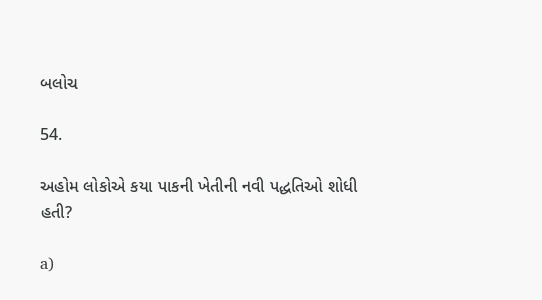બલોચ

54.

અહોમ લોકોએ કયા પાકની ખેતીની નવી પદ્ધતિઓ શોધી હતી?

a)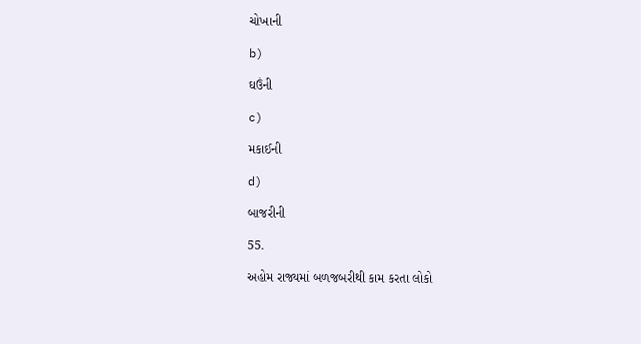ચોખાની

b)

ઘઉંની

c)

મકાઈની

d)

બાજરીની

55.

અહોમ રાજ્યમાં બળજબરીથી કામ કરતા લોકો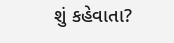શું કહેવાતા?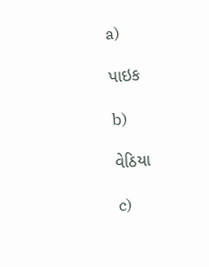a)

પાઇક

b)

વેઠિયા

c)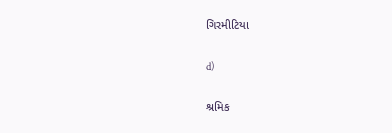ગિરમીટિયા

d)

શ્રમિક